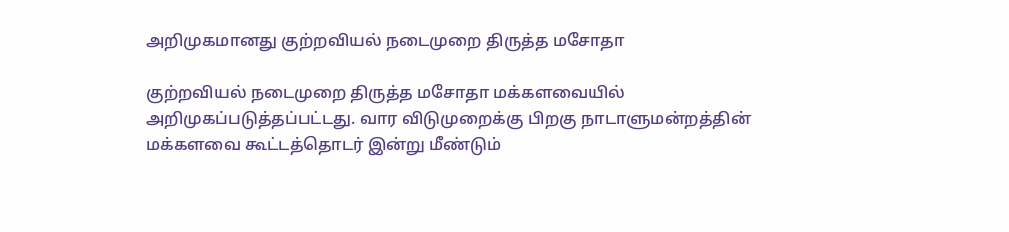அறிமுகமானது குற்றவியல் நடைமுறை திருத்த மசோதா

குற்றவியல் நடைமுறை திருத்த மசோதா மக்களவையில் அறிமுகப்படுத்தப்பட்டது. வார விடுமுறைக்கு பிறகு நாடாளுமன்றத்தின் மக்களவை கூட்டத்தொடர் இன்று மீண்டும்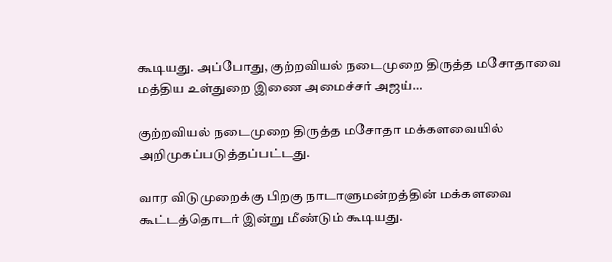கூடியது. அப்போது, குற்றவியல் நடைமுறை திருத்த மசோதாவை மத்திய உள்துறை இணை அமைச்சர் அஜய்…

குற்றவியல் நடைமுறை திருத்த மசோதா மக்களவையில் அறிமுகப்படுத்தப்பட்டது.

வார விடுமுறைக்கு பிறகு நாடாளுமன்றத்தின் மக்களவை கூட்டத்தொடர் இன்று மீண்டும் கூடியது.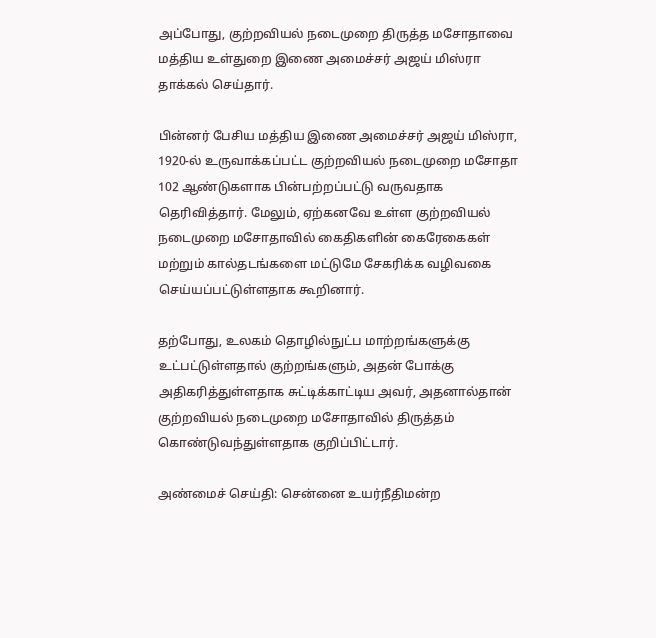அப்போது, குற்றவியல் நடைமுறை திருத்த மசோதாவை மத்திய உள்துறை இணை அமைச்சர் அஜய் மிஸ்ரா தாக்கல் செய்தார்.

பின்னர் பேசிய மத்திய இணை அமைச்சர் அஜய் மிஸ்ரா, 1920-ல் உருவாக்கப்பட்ட குற்றவியல் நடைமுறை மசோதா 102 ஆண்டுகளாக பின்பற்றப்பட்டு வருவதாக தெரிவித்தார். மேலும், ஏற்கனவே உள்ள குற்றவியல் நடைமுறை மசோதாவில் கைதிகளின் கைரேகைகள் மற்றும் கால்தடங்களை மட்டுமே சேகரிக்க வழிவகை செய்யப்பட்டுள்ளதாக கூறினார்.

தற்போது, உலகம் தொழில்நுட்ப மாற்றங்களுக்கு உட்பட்டுள்ளதால் குற்றங்களும், அதன் போக்கு அதிகரித்துள்ளதாக சுட்டிக்காட்டிய அவர், அதனால்தான் குற்றவியல் நடைமுறை மசோதாவில் திருத்தம் கொண்டுவந்துள்ளதாக குறிப்பிட்டார்.

அண்மைச் செய்தி: சென்னை உயர்நீதிமன்ற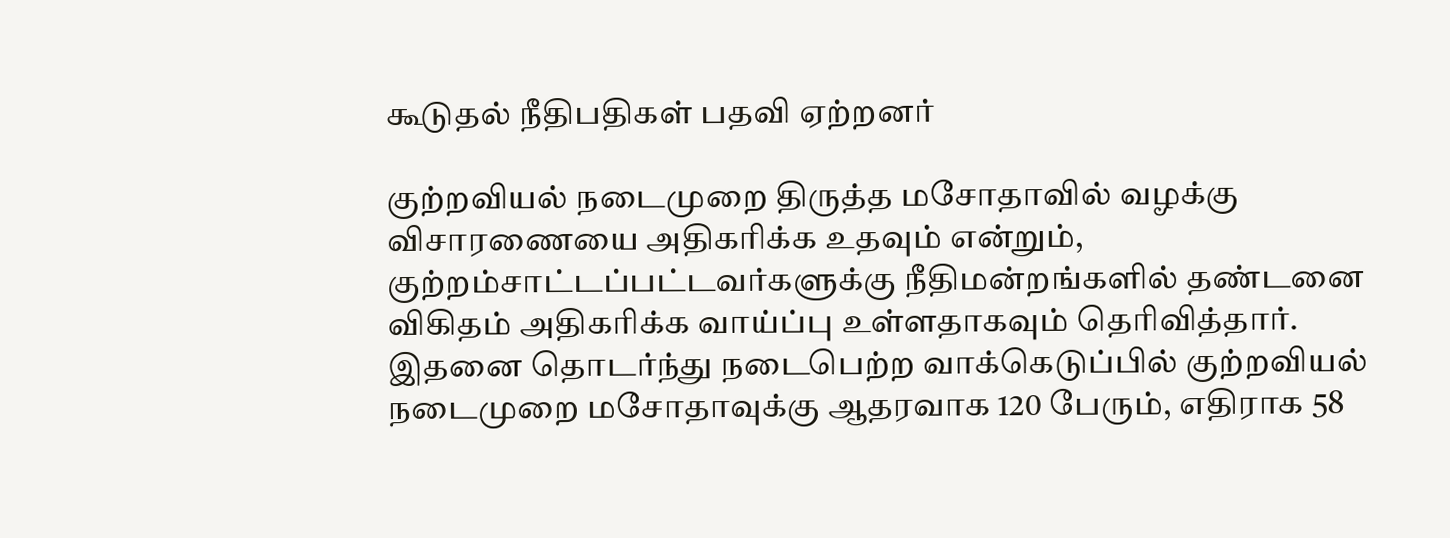கூடுதல் நீதிபதிகள் பதவி ஏற்றனர்

குற்றவியல் நடைமுறை திருத்த மசோதாவில் வழக்கு விசாரணையை அதிகரிக்க உதவும் என்றும், குற்றம்சாட்டப்பட்டவர்களுக்கு நீதிமன்றங்களில் தண்டனை விகிதம் அதிகரிக்க வாய்ப்பு உள்ளதாகவும் தெரிவித்தார். இதனை தொடர்ந்து நடைபெற்ற வாக்கெடுப்பில் குற்றவியல் நடைமுறை மசோதாவுக்கு ஆதரவாக 120 பேரும், எதிராக 58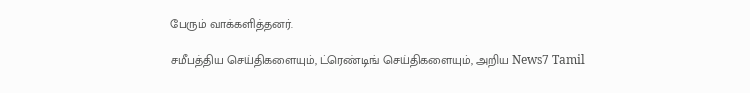பேரும் வாக்களித்தனர்.

சமீபத்திய செய்திகளையும், ட்ரெண்டிங் செய்திகளையும், அறிய News7 Tamil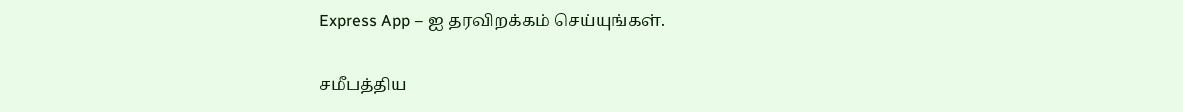Express App – ஐ தரவிறக்கம் செய்யுங்கள்.

சமீபத்திய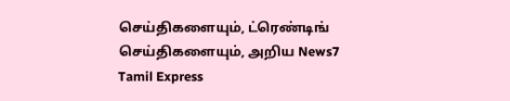செய்திகளையும், ட்ரெண்டிங் செய்திகளையும், அறிய News7 Tamil Express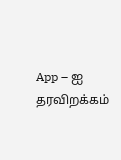App – ஐ தரவிறக்கம்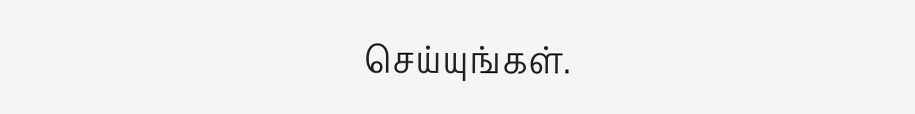செய்யுங்கள்.